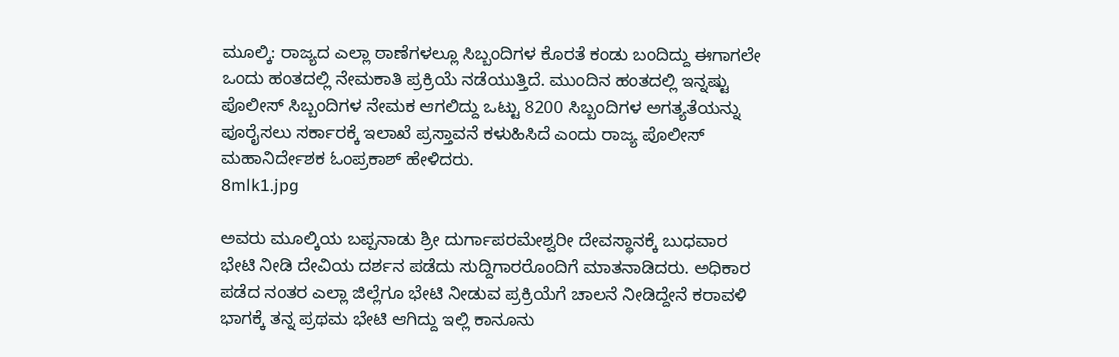ಮೂಲ್ಕಿ: ರಾಜ್ಯದ ಎಲ್ಲಾ ಠಾಣೆಗಳಲ್ಲೂ ಸಿಬ್ಬಂದಿಗಳ ಕೊರತೆ ಕಂಡು ಬಂದಿದ್ದು ಈಗಾಗಲೇ ಒಂದು ಹಂತದಲ್ಲಿ ನೇಮಕಾತಿ ಪ್ರಕ್ರಿಯೆ ನಡೆಯುತ್ತಿದೆ. ಮುಂದಿನ ಹಂತದಲ್ಲಿ ಇನ್ನಷ್ಟು ಪೊಲೀಸ್ ಸಿಬ್ಬಂದಿಗಳ ನೇಮಕ ಆಗಲಿದ್ದು ಒಟ್ಟು 8200 ಸಿಬ್ಬಂದಿಗಳ ಅಗತ್ಯತೆಯನ್ನು ಪೂರೈಸಲು ಸರ್ಕಾರಕ್ಕೆ ಇಲಾಖೆ ಪ್ರಸ್ತಾವನೆ ಕಳುಹಿಸಿದೆ ಎಂದು ರಾಜ್ಯ ಪೊಲೀಸ್ ಮಹಾನಿರ್ದೇಶಕ ಓಂಪ್ರಕಾಶ್ ಹೇಳಿದರು.
8mlk1.jpg

ಅವರು ಮೂಲ್ಕಿಯ ಬಪ್ಪನಾಡು ಶ್ರೀ ದುರ್ಗಾಪರಮೇಶ್ವರೀ ದೇವಸ್ಥಾನಕ್ಕೆ ಬುಧವಾರ ಭೇಟಿ ನೀಡಿ ದೇವಿಯ ದರ್ಶನ ಪಡೆದು ಸುದ್ದಿಗಾರರೊಂದಿಗೆ ಮಾತನಾಡಿದರು. ಅಧಿಕಾರ ಪಡೆದ ನಂತರ ಎಲ್ಲಾ ಜಿಲ್ಲೆಗೂ ಭೇಟಿ ನೀಡುವ ಪ್ರಕ್ರಿಯೆಗೆ ಚಾಲನೆ ನೀಡಿದ್ದೇನೆ ಕರಾವಳಿ ಭಾಗಕ್ಕೆ ತನ್ನ ಪ್ರಥಮ ಭೇಟಿ ಆಗಿದ್ದು ಇಲ್ಲಿ ಕಾನೂನು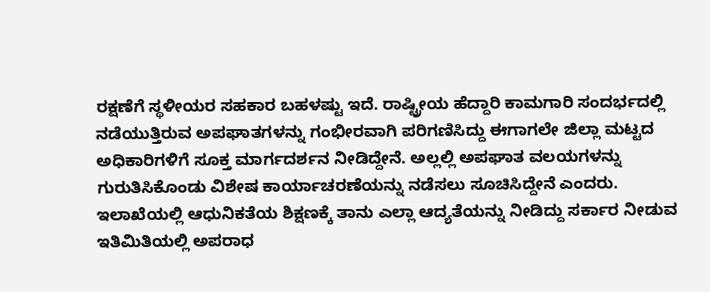ರಕ್ಷಣೆಗೆ ಸ್ಥಳೀಯರ ಸಹಕಾರ ಬಹಳಷ್ಟು ಇದೆ. ರಾಷ್ಟ್ರೀಯ ಹೆದ್ದಾರಿ ಕಾಮಗಾರಿ ಸಂದರ್ಭದಲ್ಲಿ ನಡೆಯುತ್ತಿರುವ ಅಪಘಾತಗಳನ್ನು ಗಂಭೀರವಾಗಿ ಪರಿಗಣಿಸಿದ್ದು ಈಗಾಗಲೇ ಜಿಲ್ಲಾ ಮಟ್ಟದ ಅಧಿಕಾರಿಗಳಿಗೆ ಸೂಕ್ತ ಮಾರ್ಗದರ್ಶನ ನೀಡಿದ್ದೇನೆ. ಅಲ್ಲಲ್ಲಿ ಅಪಘಾತ ವಲಯಗಳನ್ನು ಗುರುತಿಸಿಕೊಂಡು ವಿಶೇಷ ಕಾರ್ಯಾಚರಣೆಯನ್ನು ನಡೆಸಲು ಸೂಚಿಸಿದ್ದೇನೆ ಎಂದರು.
ಇಲಾಖೆಯಲ್ಲಿ ಆಧುನಿಕತೆಯ ಶಿಕ್ಷಣಕ್ಕೆ ತಾನು ಎಲ್ಲಾ ಆದ್ಯತೆಯನ್ನು ನೀಡಿದ್ದು ಸರ್ಕಾರ ನೀಡುವ ಇತಿಮಿತಿಯಲ್ಲಿ ಅಪರಾಧ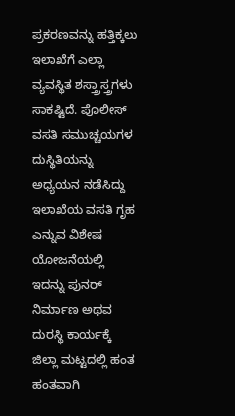ಪ್ರಕರಣವನ್ನು ಹತ್ತಿಕ್ಕಲು ಇಲಾಖೆಗೆ ಎಲ್ಲಾ ವ್ಯವಸ್ಥಿತ ಶಸ್ತ್ರಾಸ್ತ್ರಗಳು ಸಾಕಷ್ಟಿದೆ. ಪೊಲೀಸ್ ವಸತಿ ಸಮುಚ್ಚಯಗಳ ದುಸ್ಥಿತಿಯನ್ನು ಅಧ್ಯಯನ ನಡೆಸಿದ್ದು ಇಲಾಖೆಯ ವಸತಿ ಗೃಹ ಎನ್ನುವ ವಿಶೇಷ ಯೋಜನೆಯಲ್ಲಿ ಇದನ್ನು ಪುನರ್ ನಿರ್ಮಾಣ ಅಥವ ದುರಸ್ಥಿ ಕಾರ್ಯಕ್ಕೆ ಜಿಲ್ಲಾ ಮಟ್ಟದಲ್ಲಿ ಹಂತ ಹಂತವಾಗಿ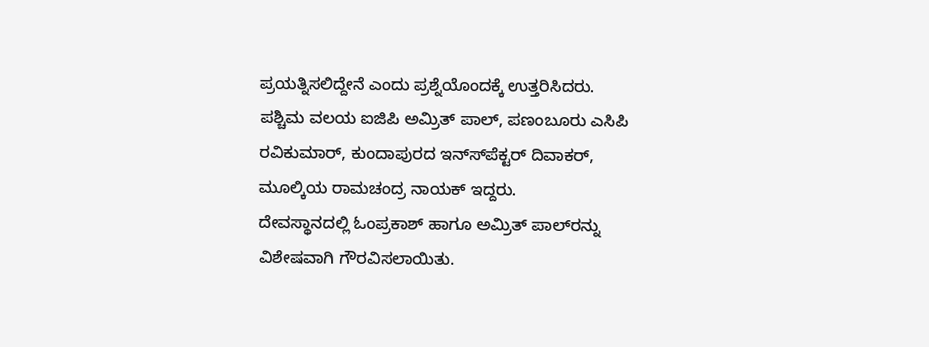ಪ್ರಯತ್ನಿಸಲಿದ್ದೇನೆ ಎಂದು ಪ್ರಶ್ನೆಯೊಂದಕ್ಕೆ ಉತ್ತರಿಸಿದರು.
ಪಶ್ಚಿಮ ವಲಯ ಐಜಿಪಿ ಅಮ್ರಿತ್ ಪಾಲ್, ಪಣಂಬೂರು ಎಸಿಪಿ ರವಿಕುಮಾರ್, ಕುಂದಾಪುರದ ಇನ್ಸ್‍ಪೆಕ್ಟರ್ ದಿವಾಕರ್, ಮೂಲ್ಕಿಯ ರಾಮಚಂದ್ರ ನಾಯಕ್ ಇದ್ದರು.
ದೇವಸ್ಥಾನದಲ್ಲಿ ಓಂಪ್ರಕಾಶ್ ಹಾಗೂ ಅಮ್ರಿತ್ ಪಾಲ್‍ರನ್ನು ವಿಶೇಷವಾಗಿ ಗೌರವಿಸಲಾಯಿತು.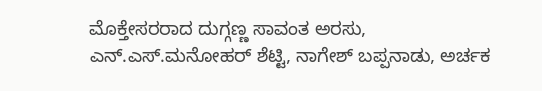ಮೊಕ್ತೇಸರರಾದ ದುಗ್ಗಣ್ಣ ಸಾವಂತ ಅರಸು, ಎನ್.ಎಸ್.ಮನೋಹರ್ ಶೆಟ್ಟಿ, ನಾಗೇಶ್ ಬಪ್ಪನಾಡು, ಅರ್ಚಕ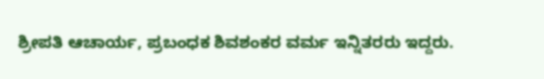ಶ್ರೀಪತಿ ಆಚಾರ್ಯ, ಪ್ರಬಂಧಕ ಶಿವಶಂಕರ ವರ್ಮ ಇನ್ನಿತರರು ಇದ್ದರು.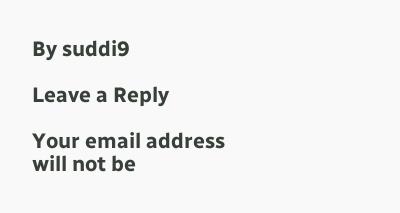By suddi9

Leave a Reply

Your email address will not be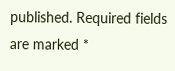published. Required fields are marked *